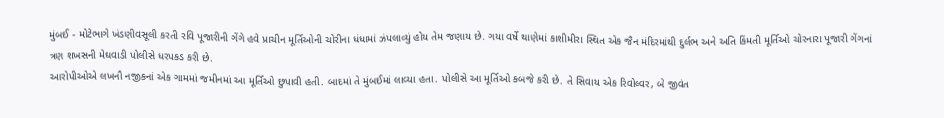મુંબઈ - મોટેભાગે ખંડણીવસૂલી કરતી રવિ પૂજારીની ગેંગે હવે પ્રાચીન મૂર્તિઓની ચોરીના ધંધામાં ઝંપલાવ્યું હોય તેમ જણાય છે. ગયા વર્ષે થાણેમાં કાશીમીરા સ્થિત એક જૈન મંદિરમાંથી દુર્લભ અને અતિ કિંમતી મૂર્તિઓ ચોરનારા પૂજારી ગેંગનાં ત્રણ શખસની મેઘવાડી પોલીસે ધરપકડ કરી છે.
આરોપીઓએ લખનૌ નજીકનાં એક ગામમાં જમીનમાં આ મૂર્તિઓ છુપાવી હતી. બાદમાં તે મુંબઈમાં લાવ્યા હતા. પોલીસે આ મૂર્તિઓ કબજે કરી છે. તે સિવાય એક રિવોલ્વર, બે જીવંત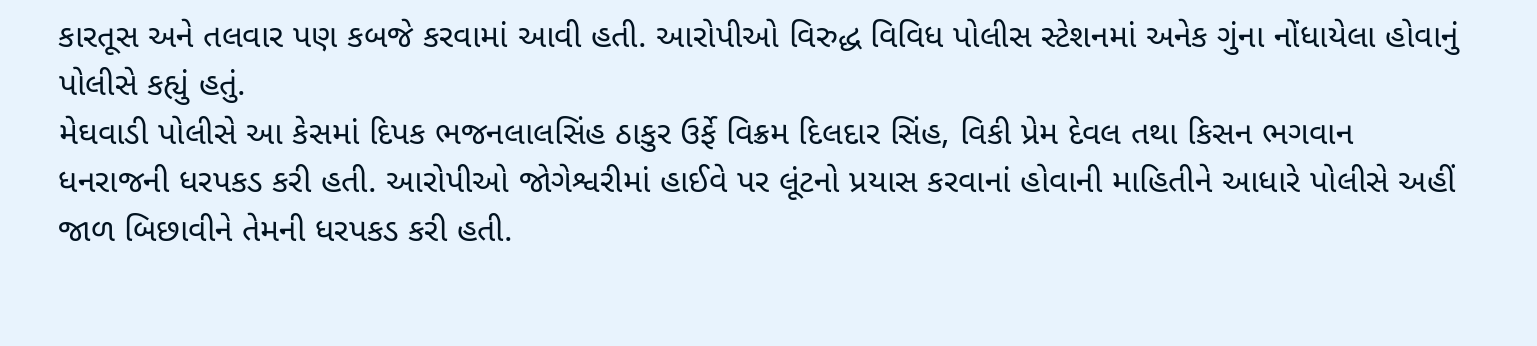કારતૂસ અને તલવાર પણ કબજે કરવામાં આવી હતી. આરોપીઓ વિરુદ્ધ વિવિધ પોલીસ સ્ટેશનમાં અનેક ગુંના નોંધાયેલા હોવાનું પોલીસે કહ્યું હતું.
મેઘવાડી પોલીસે આ કેસમાં દિપક ભજનલાલસિંહ ઠાકુર ઉર્ફે વિક્રમ દિલદાર સિંહ, વિકી પ્રેમ દેવલ તથા કિસન ભગવાન ધનરાજની ધરપકડ કરી હતી. આરોપીઓ જોગેશ્વરીમાં હાઈવે પર લૂંટનો પ્રયાસ કરવાનાં હોવાની માહિતીને આધારે પોલીસે અહીં જાળ બિછાવીને તેમની ધરપકડ કરી હતી.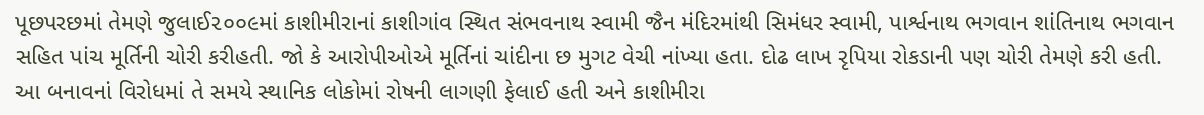પૂછપરછમાં તેમણે જુલાઈ૨૦૦૯માં કાશીમીરાનાં કાશીગાંવ સ્થિત સંભવનાથ સ્વામી જૈન મંદિરમાંથી સિમંધર સ્વામી, પાર્શ્વનાથ ભગવાન શાંતિનાથ ભગવાન સહિત પાંચ મૂર્તિની ચોરી કરીહતી. જો કે આરોપીઓએ મૂર્તિનાં ચાંદીના છ મુગટ વેચી નાંખ્યા હતા. દોઢ લાખ રૃપિયા રોકડાની પણ ચોરી તેમણે કરી હતી.
આ બનાવનાં વિરોધમાં તે સમયે સ્થાનિક લોકોમાં રોષની લાગણી ફેલાઈ હતી અને કાશીમીરા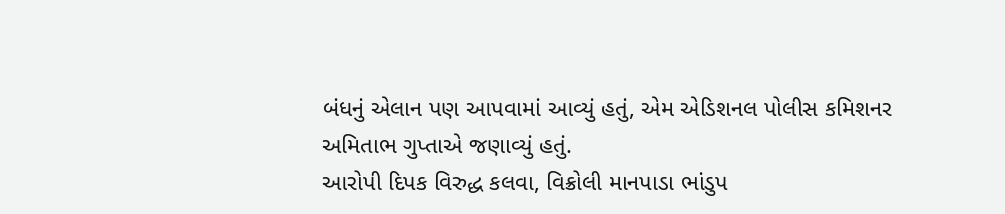બંધનું એલાન પણ આપવામાં આવ્યું હતું, એમ એડિશનલ પોલીસ કમિશનર અમિતાભ ગુપ્તાએ જણાવ્યું હતું.
આરોપી દિપક વિરુદ્ધ કલવા, વિક્રોલી માનપાડા ભાંડુપ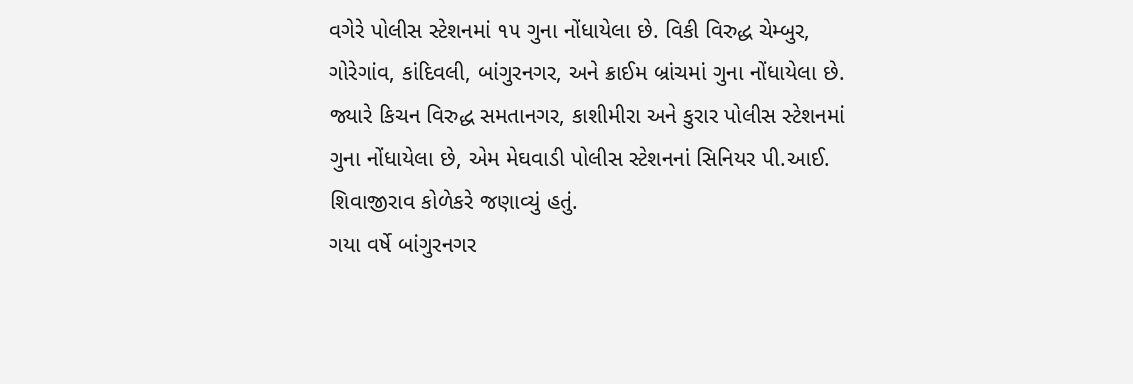વગેરે પોલીસ સ્ટેશનમાં ૧૫ ગુના નોંધાયેલા છે. વિકી વિરુદ્ધ ચેમ્બુર, ગોરેગાંવ, કાંદિવલી, બાંગુરનગર, અને ક્રાઈમ બ્રાંચમાં ગુના નોંધાયેલા છે. જ્યારે કિચન વિરુદ્ધ સમતાનગર, કાશીમીરા અને કુરાર પોલીસ સ્ટેશનમાં ગુના નોંધાયેલા છે, એમ મેઘવાડી પોલીસ સ્ટેશનનાં સિનિયર પી.આઈ. શિવાજીરાવ કોળેકરે જણાવ્યું હતું.
ગયા વર્ષે બાંગુરનગર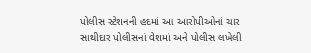પોલીસ સ્ટેશનની હદમાં આ આરોપીઓનાં ચાર સાથીદાર પોલીસનાં વેશમાં અને પોલીસ લખેલી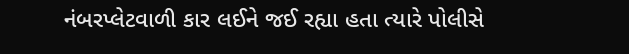નંબરપ્લેટવાળી કાર લઈને જઈ રહ્યા હતા ત્યારે પોલીસે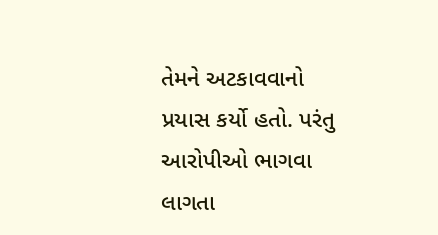તેમને અટકાવવાનો પ્રયાસ કર્યો હતો. પરંતુ આરોપીઓ ભાગવા લાગતા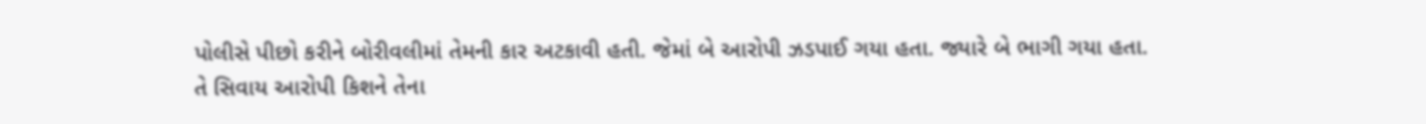પોલીસે પીછો કરીને બોરીવલીમાં તેમની કાર અટકાવી હતી. જેમાં બે આરોપી ઝડપાઈ ગયા હતા. જ્યારે બે ભાગી ગયા હતા.
તે સિવાય આરોપી કિશને તેના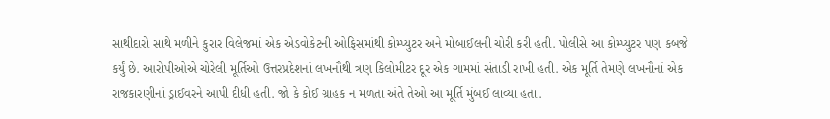સાથીદારો સાથે મળીને કુરાર વિલેજમાં એક એડવોકેટની ઓફિસમાંથી કોમ્પ્યુટર અને મોબાઈલની ચોરી કરી હતી. પોલીસે આ કોમ્પ્યુટર પણ કબજે કર્યું છે. આરોપીઓએ ચોરેલી મૂર્તિઓ ઉત્તરપ્રદેશનાં લખનૌથી ત્રણ કિલોમીટર દૂર એક ગામમાં સંતાડી રાખી હતી. એક મૂર્તિ તેમણે લખનૌનાં એક રાજકારણીનાં ડ્રાઈવરને આપી દીધી હતી. જો કે કોઈ ગ્રાહક ન મળતા અંતે તેઓ આ મૂર્તિ મુંબઈ લાવ્યા હતા.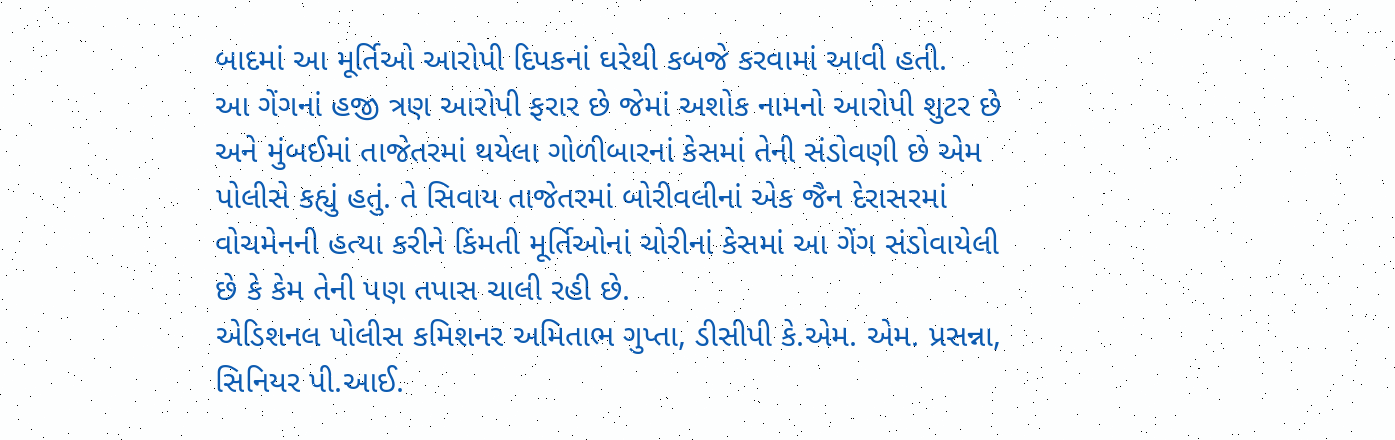બાદમાં આ મૂર્તિઓ આરોપી દિપકનાં ઘરેથી કબજે કરવામાં આવી હતી.
આ ગેંગનાં હજી ત્રણ આરોપી ફરાર છે જેમાં અશોક નામનો આરોપી શુટર છે અને મુંબઈમાં તાજેતરમાં થયેલા ગોળીબારનાં કેસમાં તેની સંડોવણી છે એમ પોલીસે કહ્યું હતું. તે સિવાય તાજેતરમાં બોરીવલીનાં એક જૈન દેરાસરમાં વોચમેનની હત્યા કરીને કિંમતી મૂર્તિઓનાં ચોરીનાં કેસમાં આ ગેંગ સંડોવાયેલી છે કે કેમ તેની પણ તપાસ ચાલી રહી છે.
એડિશનલ પોલીસ કમિશનર અમિતાભ ગુપ્તા, ડીસીપી કે.એમ. એમ. પ્રસન્ના, સિનિયર પી.આઈ.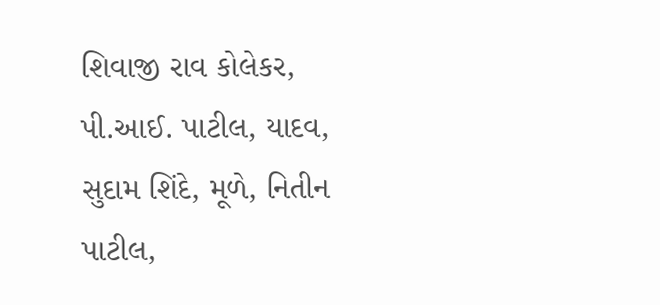શિવાજી રાવ કોલેકર, પી.આઈ. પાટીલ, યાદવ, સુદામ શિંદે, મૂળે, નિતીન પાટીલ,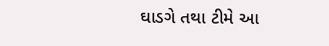ઘાડગે તથા ટીમે આ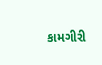કામગીરી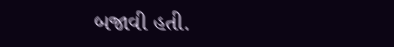બજાવી હતી.